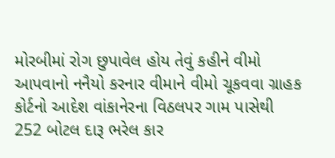મોરબીમાં રોગ છુપાવેલ હોય તેવું કહીને વીમો આપવાનો નનૈયો કરનાર વીમાને વીમો ચૂકવવા ગ્રાહક કોર્ટનો આદેશ વાંકાનેરના વિઠલપર ગામ પાસેથી 252 બોટલ દારૂ ભરેલ કાર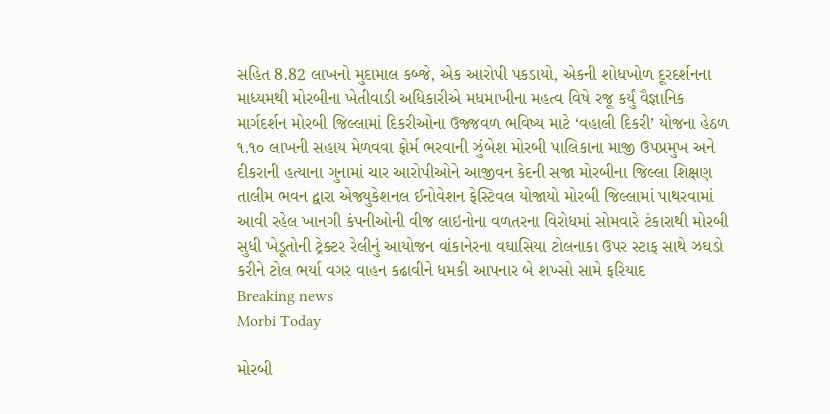સહિત 8.82 લાખનો મુદામાલ કબ્જે, એક આરોપી પકડાયો, એકની શોધખોળ દૂરદર્શનના માધ્યમથી મોરબીના ખેતીવાડી અધિકારીએ મધમાખીના મહત્વ વિષે રજૂ કર્યું વૈજ્ઞાનિક માર્ગદર્શન મોરબી જિલ્લામાં દિકરીઓના ઉજ્જવળ ભવિષ્ય માટે ‘વહાલી દિકરી’ યોજના હેઠળ ૧.૧૦ લાખની સહાય મેળવવા ફોર્મ ભરવાની ઝુંબેશ મોરબી પાલિકાના માજી ઉપપ્રમુખ અને દીકરાની હત્યાના ગુનામાં ચાર આરોપીઓને આજીવન કેદની સજા મોરબીના જિલ્લા શિક્ષણ તાલીમ ભવન દ્વારા એજ્યુકેશનલ ઈનોવેશન ફેસ્ટિવલ યોજાયો મોરબી જિલ્લામાં પાથરવામાં આવી રહેલ ખાનગી કંપનીઓની વીજ લાઇનોના વળતરના વિરોધમાં સોમવારે ટંકારાથી મોરબી સુધી ખેડૂતોની ટ્રેક્ટર રેલીનું આયોજન વાંકાનેરના વઘાસિયા ટોલનાકા ઉપર સ્ટાફ સાથે ઝઘડો કરીને ટોલ ભર્યા વગર વાહન કઢાવીને ધમકી આપનાર બે શખ્સો સામે ફરિયાદ
Breaking news
Morbi Today

મોરબી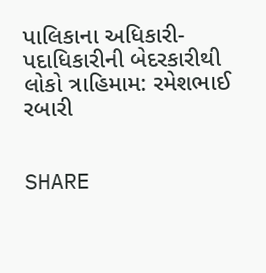પાલિકાના અધિકારી-પદાધિકારીની બેદરકારીથી લોકો ત્રાહિમામ: રમેશભાઈ રબારી


SHARE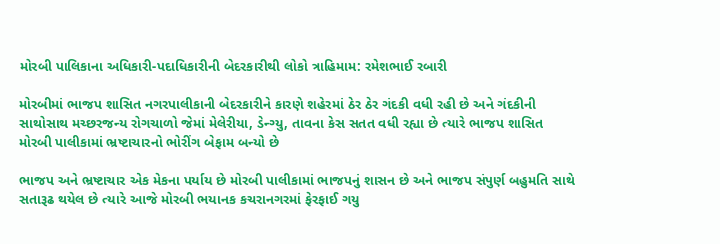મોરબી પાલિકાના અધિકારી-પદાધિકારીની બેદરકારીથી લોકો ત્રાહિમામ: રમેશભાઈ રબારી

મોરબીમાં ભાજપ શાસિત નગરપાલીકાની બેદરકારીને કારણે શહેરમાં ઠેર ઠેર ગંદકી વધી રહી છે અને ગંદકીની સાથોસાથ મચ્છરજન્ય રોગચાળો જેમાં મેલેરીયા, ડેન્ગ્યુ, તાવના કેસ સતત વધી રહ્યા છે ત્યારે ભાજપ શાસિત મોરબી પાલીકામાં ભ્રષ્ટાચારનો ભોરીંગ બેફામ બન્યો છે

ભાજપ અને ભ્રષ્ટાચાર એક મેકના પર્યાય છે મોરબી પાલીકામાં ભાજપનું શાસન છે અને ભાજપ સંપુર્ણ બહુમતિ સાથે સતારૂઢ થયેલ છે ત્યારે આજે મોરબી ભયાનક કચરાનગરમાં ફેરફાઈ ગયુ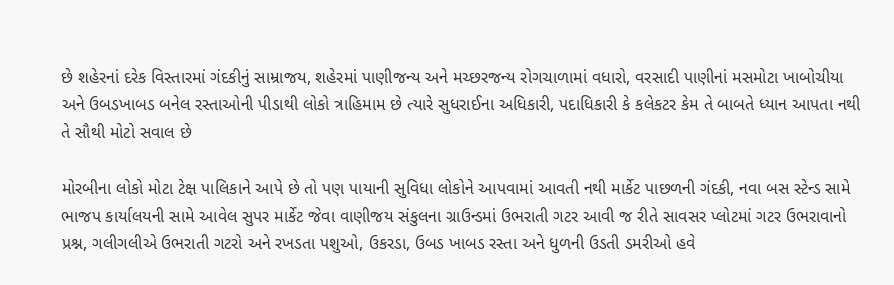છે શહેરનાં દરેક વિસ્તારમાં ગંદકીનું સામ્રાજય, શહેરમાં પાણીજન્ય અને મચ્છરજન્ય રોગચાળામાં વધારો, વરસાદી પાણીનાં મસમોટા ખાબોચીયા અને ઉબડખાબડ બનેલ રસ્તાઓની પીડાથી લોકો ત્રાહિમામ છે ત્યારે સુધરાઈના અધિકારી, પદાધિકારી કે કલેકટર કેમ તે બાબતે ધ્યાન આપતા નથી તે સૌથી મોટો સવાલ છે

મોરબીના લોકો મોટા ટેક્ષ પાલિકાને આપે છે તો પણ પાયાની સુવિધા લોકોને આપવામાં આવતી નથી માર્કેટ પાછળની ગંદકી, નવા બસ સ્ટેન્ડ સામે ભાજપ કાર્યાલયની સામે આવેલ સુપર માર્કેટ જેવા વાણીજય સંકુલના ગ્રાઉન્ડમાં ઉભરાતી ગટર આવી જ રીતે સાવસર પ્લોટમાં ગટર ઉભરાવાનો પ્રશ્ન, ગલીગલીએ ઉભરાતી ગટરો અને રખડતા પશુઓ, ઉકરડા, ઉબડ ખાબડ રસ્તા અને ધુળની ઉડતી ડમરીઓ હવે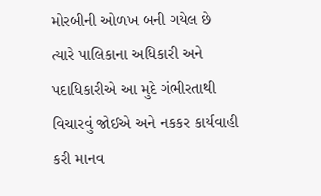મોરબીની ઓળખ બની ગયેલ છે ત્યારે પાલિકાના અધિકારી અને પદાધિકારીએ આ મુદે ગંભીરતાથી વિચારવું જોઈએ અને નકકર કાર્યવાહી કરી માનવ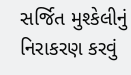સર્જિત મુશ્કેલીનું નિરાકરણ કરવું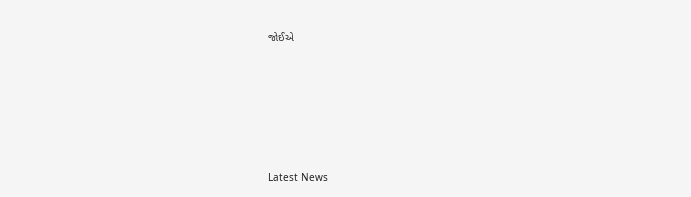જોઈએ






Latest News